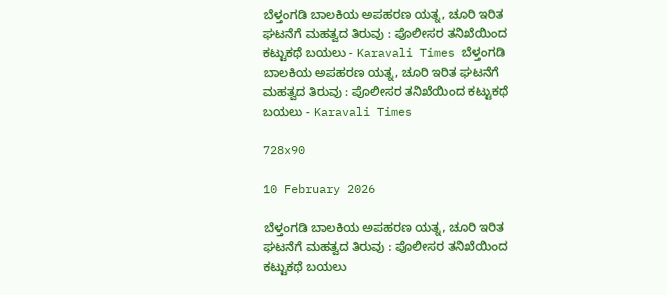ಬೆಳ್ತಂಗಡಿ ಬಾಲಕಿಯ ಅಪಹರಣ ಯತ್ನ, ಚೂರಿ ಇರಿತ ಘಟನೆಗೆ ಮಹತ್ವದ ತಿರುವು : ಪೊಲೀಸರ ತನಿಖೆಯಿಂದ ಕಟ್ಟುಕಥೆ ಬಯಲು - Karavali Times ಬೆಳ್ತಂಗಡಿ ಬಾಲಕಿಯ ಅಪಹರಣ ಯತ್ನ, ಚೂರಿ ಇರಿತ ಘಟನೆಗೆ ಮಹತ್ವದ ತಿರುವು : ಪೊಲೀಸರ ತನಿಖೆಯಿಂದ ಕಟ್ಟುಕಥೆ ಬಯಲು - Karavali Times

728x90

10 February 2026

ಬೆಳ್ತಂಗಡಿ ಬಾಲಕಿಯ ಅಪಹರಣ ಯತ್ನ, ಚೂರಿ ಇರಿತ ಘಟನೆಗೆ ಮಹತ್ವದ ತಿರುವು : ಪೊಲೀಸರ ತನಿಖೆಯಿಂದ ಕಟ್ಟುಕಥೆ ಬಯಲು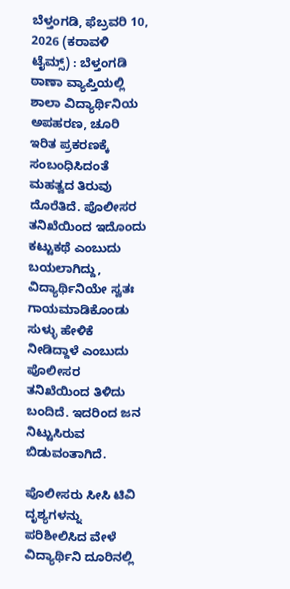ಬೆಳ್ತಂಗಡಿ, ಫೆಬ್ರವರಿ 10, 2026 (ಕರಾವಳಿ ಟೈಮ್ಸ್) : ಬೆಳ್ತಂಗಡಿ ಠಾಣಾ ವ್ಯಾಪ್ತಿಯಲ್ಲಿ ಶಾಲಾ ವಿದ್ಯಾರ್ಥಿನಿಯ ಅಪಹರಣ, ಚೂರಿ ಇರಿತ ಪ್ರಕರಣಕ್ಕೆ ಸಂಬಂಧಿಸಿದಂತೆ ಮಹತ್ವದ ತಿರುವು ದೊರೆತಿದೆ. ಪೊಲೀಸರ ತನಿಖೆಯಿಂದ ಇದೊಂದು ಕಟ್ಟುಕಥೆ ಎಂಬುದು ಬಯಲಾಗಿದ್ದು, ವಿದ್ಯಾರ್ಥಿನಿಯೇ ಸ್ವತಃ ಗಾಯಮಾಡಿಕೊಂಡು ಸುಳ್ಳು ಹೇಳಿಕೆ ನೀಡಿದ್ದಾಳೆ ಎಂಬುದು ಪೊಲೀಸರ ತನಿಖೆಯಿಂದ ತಿಳಿದು ಬಂದಿದೆ. ಇದರಿಂದ ಜನ ನಿಟ್ಟುಸಿರುವ ಬಿಡುವಂತಾಗಿದೆ.

ಪೊಲೀಸರು ಸೀಸಿ ಟಿವಿ ದೃಶ್ಯಗಳನ್ನು ಪರಿಶೀಲಿಸಿದ ವೇಳೆ ವಿದ್ಯಾರ್ಥಿನಿ ದೂರಿನಲ್ಲಿ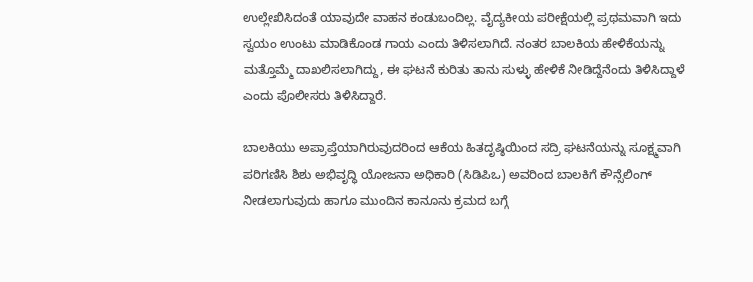ಉಲ್ಲೇಖಿಸಿದಂತೆ ಯಾವುದೇ ವಾಹನ ಕಂಡುಬಂದಿಲ್ಲ. ವೈದ್ಯಕೀಯ ಪರೀಕ್ಷೆಯಲ್ಲಿ ಪ್ರಥಮವಾಗಿ ಇದು ಸ್ವಯಂ ಉಂಟು ಮಾಡಿಕೊಂಡ ಗಾಯ ಎಂದು ತಿಳಿಸಲಾಗಿದೆ. ನಂತರ ಬಾಲಕಿಯ ಹೇಳಿಕೆಯನ್ನು ಮತ್ತೊಮ್ಮೆ ದಾಖಲಿಸಲಾಗಿದ್ದು, ಈ ಘಟನೆ ಕುರಿತು ತಾನು ಸುಳ್ಳು ಹೇಳಿಕೆ ನೀಡಿದ್ದೆನೆಂದು ತಿಳಿಸಿದ್ದಾಳೆ ಎಂದು ಪೊಲೀಸರು ತಿಳಿಸಿದ್ದಾರೆ.

ಬಾಲಕಿಯು ಅಪ್ರಾಪ್ತೆಯಾಗಿರುವುದರಿಂದ ಆಕೆಯ ಹಿತದೃಷ್ಠಿಯಿಂದ ಸದ್ರಿ ಘಟನೆಯನ್ನು ಸೂಕ್ಷ್ಮವಾಗಿ ಪರಿಗಣಿಸಿ ಶಿಶು ಅಭಿವೃದ್ಧಿ ಯೋಜನಾ ಅಧಿಕಾರಿ (ಸಿಡಿಪಿಒ) ಅವರಿಂದ ಬಾಲಕಿಗೆ ಕೌನ್ಸೆಲಿಂಗ್ ನೀಡಲಾಗುವುದು ಹಾಗೂ ಮುಂದಿನ ಕಾನೂನು ಕ್ರಮದ ಬಗ್ಗೆ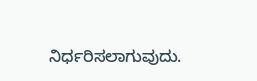ನಿರ್ಧರಿಸಲಾಗುವುದು.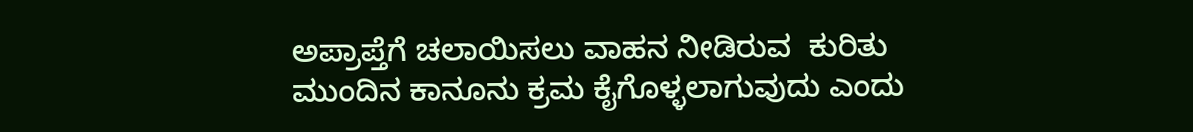ಅಪ್ರಾಪ್ತೆಗೆ ಚಲಾಯಿಸಲು ವಾಹನ ನೀಡಿರುವ  ಕುರಿತು  ಮುಂದಿನ ಕಾನೂನು ಕ್ರಮ ಕೈಗೊಳ್ಳಲಾಗುವುದು ಎಂದು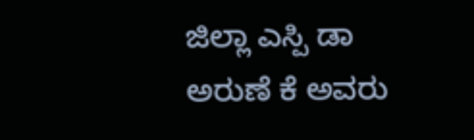ಜಿಲ್ಲಾ ಎಸ್ಪಿ ಡಾ ಅರುಣೆ ಕೆ ಅವರು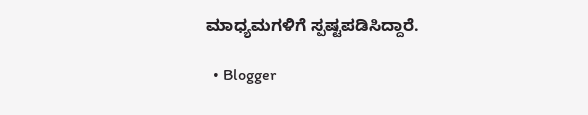ಮಾಧ್ಯಮಗಳಿಗೆ ಸ್ಪಷ್ಟಪಡಿಸಿದ್ದಾರೆ.

  • Blogger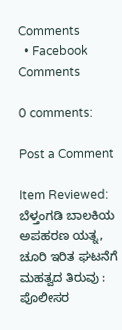Comments
  • Facebook Comments

0 comments:

Post a Comment

Item Reviewed: ಬೆಳ್ತಂಗಡಿ ಬಾಲಕಿಯ ಅಪಹರಣ ಯತ್ನ, ಚೂರಿ ಇರಿತ ಘಟನೆಗೆ ಮಹತ್ವದ ತಿರುವು : ಪೊಲೀಸರ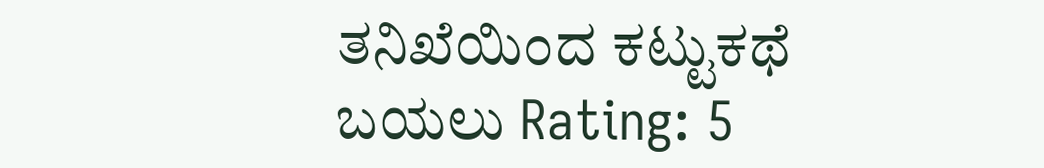ತನಿಖೆಯಿಂದ ಕಟ್ಟುಕಥೆ ಬಯಲು Rating: 5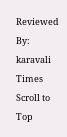Reviewed By: karavali Times
Scroll to Top